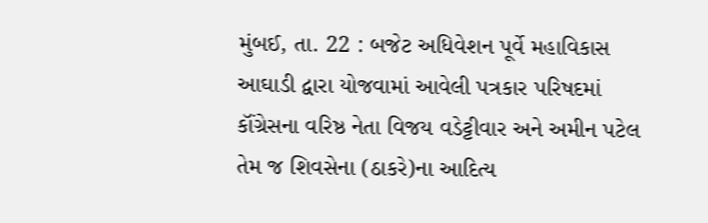મુંબઈ, તા. 22 : બજેટ અધિવેશન પૂર્વે મહાવિકાસ આઘાડી દ્વારા યોજવામાં આવેલી પત્રકાર પરિષદમાં કૉંગ્રેસના વરિષ્ઠ નેતા વિજય વડેટ્ટીવાર અને અમીન પટેલ તેમ જ શિવસેના (ઠાકરે)ના આદિત્ય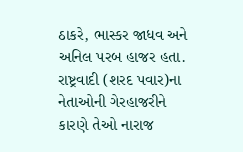ઠાકરે, ભાસ્કર જાધવ અને અનિલ પરબ હાજર હતા. રાષ્ટ્રવાદી (શરદ પવાર)ના નેતાઓની ગેરહાજરીને કારણે તેઓ નારાજ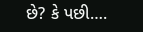છે? કે પછી….